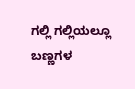ಗಲ್ಲಿ ಗಲ್ಲಿಯಲ್ಲೂ ಬಣ್ಣಗಳ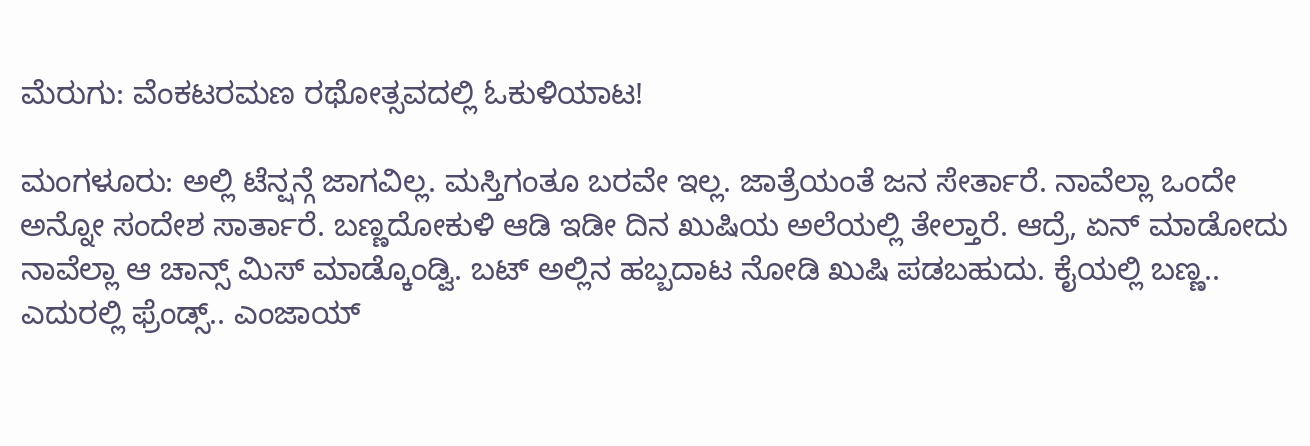ಮೆರುಗು: ವೆಂಕಟರಮಣ ರಥೋತ್ಸವದಲ್ಲಿ ಓಕುಳಿಯಾಟ!

ಮಂಗಳೂರು: ಅಲ್ಲಿ ಟೆನ್ಷನ್ಗೆ ಜಾಗವಿಲ್ಲ. ಮಸ್ತಿಗಂತೂ ಬರವೇ ಇಲ್ಲ. ಜಾತ್ರೆಯಂತೆ ಜನ ಸೇರ್ತಾರೆ. ನಾವೆಲ್ಲಾ ಒಂದೇ ಅನ್ನೋ ಸಂದೇಶ ಸಾರ್ತಾರೆ. ಬಣ್ಣದೋಕುಳಿ ಆಡಿ ಇಡೀ ದಿನ ಖುಷಿಯ ಅಲೆಯಲ್ಲಿ ತೇಲ್ತಾರೆ. ಆದ್ರೆ, ಏನ್ ಮಾಡೋದು ನಾವೆಲ್ಲಾ ಆ ಚಾನ್ಸ್ ಮಿಸ್ ಮಾಡ್ಕೊಂಡ್ವಿ. ಬಟ್ ಅಲ್ಲಿನ ಹಬ್ಬದಾಟ ನೋಡಿ ಖುಷಿ ಪಡಬಹುದು. ಕೈಯಲ್ಲಿ ಬಣ್ಣ.. ಎದುರಲ್ಲಿ ಫ್ರೆಂಡ್ಸ್.. ಎಂಜಾಯ್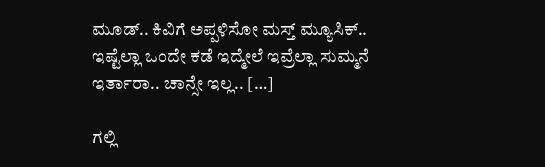ಮೂಡ್.. ಕಿವಿಗೆ ಅಪ್ಪಳಿಸೋ ಮಸ್ತ್ ಮ್ಯೂಸಿಕ್.. ಇಷ್ಟೆಲ್ಲಾ ಒಂದೇ ಕಡೆ ಇದ್ಮೇಲೆ ಇವ್ರೆಲ್ಲಾ ಸುಮ್ಮನೆ ಇರ್ತಾರಾ.. ಚಾನ್ಸೇ ಇಲ್ಲ.. […]

ಗಲ್ಲಿ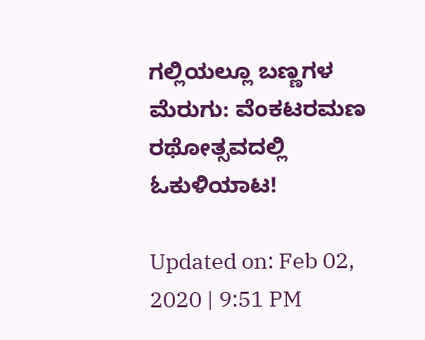ಗಲ್ಲಿಯಲ್ಲೂ ಬಣ್ಣಗಳ ಮೆರುಗು: ವೆಂಕಟರಮಣ ರಥೋತ್ಸವದಲ್ಲಿ ಓಕುಳಿಯಾಟ!

Updated on: Feb 02, 2020 | 9:51 PM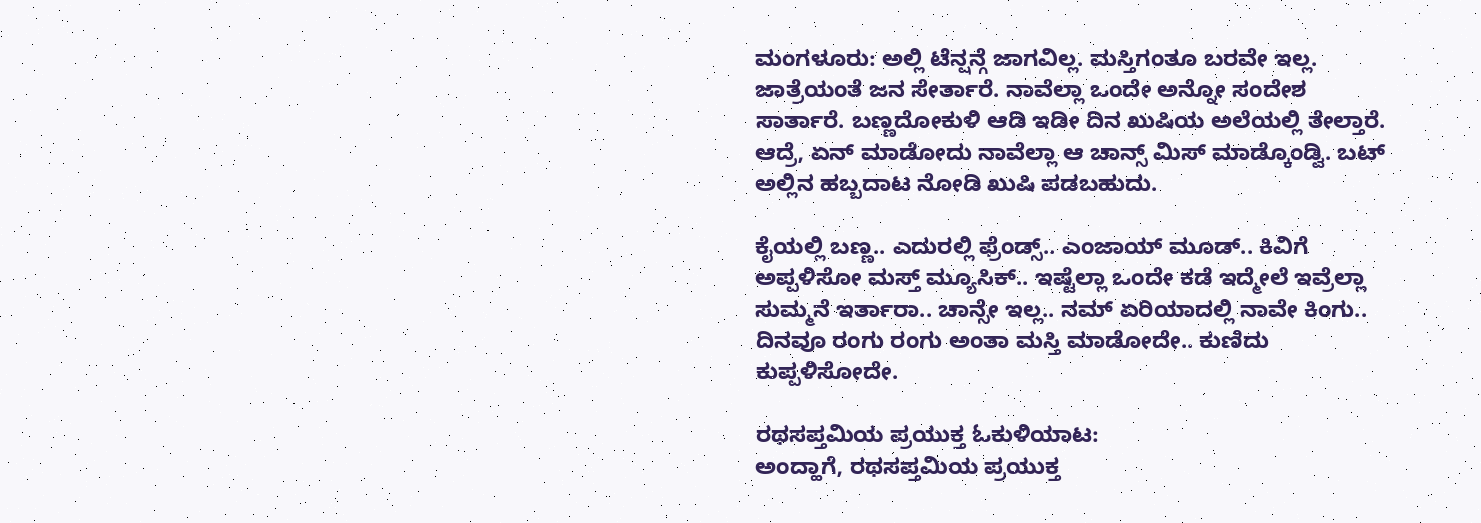ಮಂಗಳೂರು: ಅಲ್ಲಿ ಟೆನ್ಷನ್ಗೆ ಜಾಗವಿಲ್ಲ. ಮಸ್ತಿಗಂತೂ ಬರವೇ ಇಲ್ಲ. ಜಾತ್ರೆಯಂತೆ ಜನ ಸೇರ್ತಾರೆ. ನಾವೆಲ್ಲಾ ಒಂದೇ ಅನ್ನೋ ಸಂದೇಶ ಸಾರ್ತಾರೆ. ಬಣ್ಣದೋಕುಳಿ ಆಡಿ ಇಡೀ ದಿನ ಖುಷಿಯ ಅಲೆಯಲ್ಲಿ ತೇಲ್ತಾರೆ. ಆದ್ರೆ, ಏನ್ ಮಾಡೋದು ನಾವೆಲ್ಲಾ ಆ ಚಾನ್ಸ್ ಮಿಸ್ ಮಾಡ್ಕೊಂಡ್ವಿ. ಬಟ್ ಅಲ್ಲಿನ ಹಬ್ಬದಾಟ ನೋಡಿ ಖುಷಿ ಪಡಬಹುದು.

ಕೈಯಲ್ಲಿ ಬಣ್ಣ.. ಎದುರಲ್ಲಿ ಫ್ರೆಂಡ್ಸ್.. ಎಂಜಾಯ್ ಮೂಡ್.. ಕಿವಿಗೆ ಅಪ್ಪಳಿಸೋ ಮಸ್ತ್ ಮ್ಯೂಸಿಕ್.. ಇಷ್ಟೆಲ್ಲಾ ಒಂದೇ ಕಡೆ ಇದ್ಮೇಲೆ ಇವ್ರೆಲ್ಲಾ ಸುಮ್ಮನೆ ಇರ್ತಾರಾ.. ಚಾನ್ಸೇ ಇಲ್ಲ.. ನಮ್ ಏರಿಯಾದಲ್ಲಿ ನಾವೇ ಕಿಂಗು.. ದಿನವೂ ರಂಗು ರಂಗು ಅಂತಾ ಮಸ್ತಿ ಮಾಡೋದೇ.. ಕುಣಿದು ಕುಪ್ಪಳಿಸೋದೇ.

ರಥಸಪ್ತಮಿಯ ಪ್ರಯುಕ್ತ ಓಕುಳಿಯಾಟ:
ಅಂದ್ಹಾಗೆ, ರಥಸಪ್ತಮಿಯ ಪ್ರಯುಕ್ತ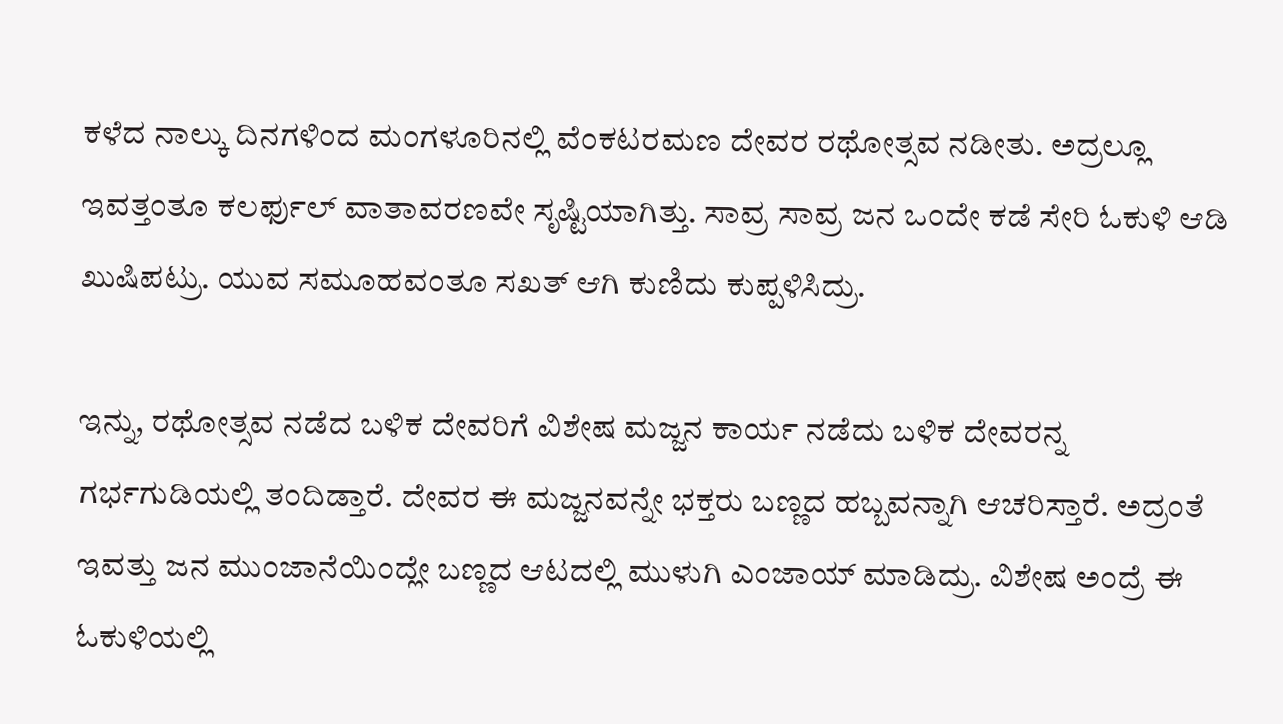ಕಳೆದ ನಾಲ್ಕು ದಿನಗಳಿಂದ ಮಂಗಳೂರಿನಲ್ಲಿ ವೆಂಕಟರಮಣ ದೇವರ ರಥೋತ್ಸವ ನಡೀತು. ಅದ್ರಲ್ಲೂ ಇವತ್ತಂತೂ ಕಲರ್ಫುಲ್ ವಾತಾವರಣವೇ ಸೃಷ್ಟಿಯಾಗಿತ್ತು. ಸಾವ್ರ ಸಾವ್ರ ಜನ ಒಂದೇ ಕಡೆ ಸೇರಿ ಓಕುಳಿ ಆಡಿ ಖುಷಿಪಟ್ರು. ಯುವ ಸಮೂಹವಂತೂ ಸಖತ್ ಆಗಿ ಕುಣಿದು ಕುಪ್ಪಳಿಸಿದ್ರು.

ಇನ್ನು, ರಥೋತ್ಸವ ನಡೆದ ಬಳಿಕ ದೇವರಿಗೆ ವಿಶೇಷ ಮಜ್ಜನ ಕಾರ್ಯ ನಡೆದು ಬಳಿಕ ದೇವರನ್ನ ಗರ್ಭಗುಡಿಯಲ್ಲಿ ತಂದಿಡ್ತಾರೆ. ದೇವರ ಈ ಮಜ್ಜನವನ್ನೇ ಭಕ್ತರು ಬಣ್ಣದ ಹಬ್ಬವನ್ನಾಗಿ ಆಚರಿಸ್ತಾರೆ. ಅದ್ರಂತೆ ಇವತ್ತು ಜನ ಮುಂಜಾನೆಯಿಂದ್ಲೇ ಬಣ್ಣದ ಆಟದಲ್ಲಿ ಮುಳುಗಿ ಎಂಜಾಯ್ ಮಾಡಿದ್ರು. ವಿಶೇಷ ಅಂದ್ರೆ ಈ ಓಕುಳಿಯಲ್ಲಿ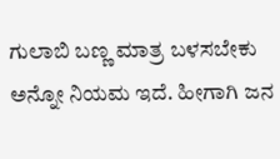ಗುಲಾಬಿ ಬಣ್ಣ ಮಾತ್ರ ಬಳಸಬೇಕು ಅನ್ನೋ ನಿಯಮ ಇದೆ. ಹೀಗಾಗಿ ಜನ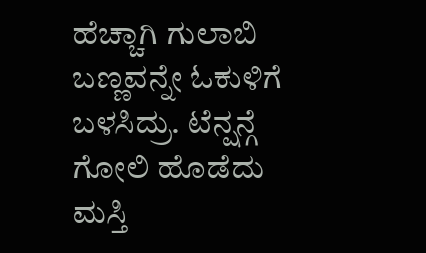ಹೆಚ್ಚಾಗಿ ಗುಲಾಬಿ ಬಣ್ಣವನ್ನೇ ಓಕುಳಿಗೆ ಬಳಸಿದ್ರು. ಟೆನ್ಷನ್ಗೆ ಗೋಲಿ ಹೊಡೆದು ಮಸ್ತಿ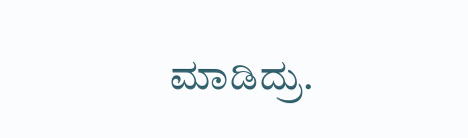ಮಾಡಿದ್ರು.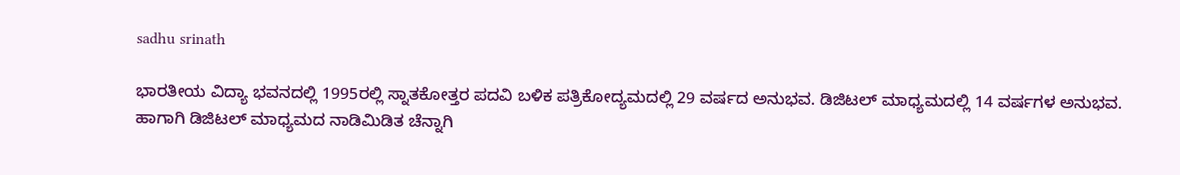sadhu srinath

ಭಾರತೀಯ ವಿದ್ಯಾ ಭವನದಲ್ಲಿ 1995ರಲ್ಲಿ ಸ್ನಾತಕೋತ್ತರ ಪದವಿ ಬಳಿಕ ಪತ್ರಿಕೋದ್ಯಮದಲ್ಲಿ 29 ವರ್ಷದ ಅನುಭವ. ಡಿಜಿಟಲ್ ಮಾಧ್ಯಮದಲ್ಲಿ 14 ವರ್ಷಗಳ ಅನುಭವ. ಹಾಗಾಗಿ ಡಿಜಿಟಲ್ ಮಾಧ್ಯಮದ ನಾಡಿಮಿಡಿತ ಚೆನ್ನಾಗಿ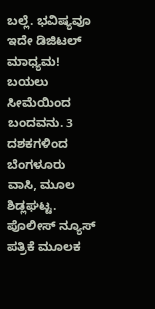ಬಲ್ಲೆ. ಭವಿಷ್ಯವೂ ಇದೇ ಡಿಜಿಟಲ್ ಮಾಧ್ಯಮ! ಬಯಲು ಸೀಮೆಯಿಂದ ಬಂದವನು. 3 ದಶಕಗಳಿಂದ ಬೆಂಗಳೂರು ವಾಸಿ, ಮೂಲ ಶಿಡ್ಲಘಟ್ಟ. ಪೊಲೀಸ್ ನ್ಯೂಸ್ ಪತ್ರಿಕೆ ಮೂಲಕ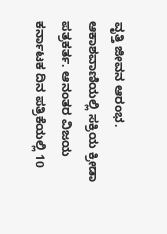ವೃತ್ತಿ ಜೀವನ ಆರಂಭ. ಆಕಾಶವಾಣಿಯಲ್ಲಿ ಸಕ್ರಿಯ ಕ್ರೀಡಾ ಪತ್ರಕರ್ತ. ಆನಂತರ ವಿಜಯ ಕರ್ನಾಟಕ ದಿನ ಪತ್ರಿಕೆಯಲ್ಲಿ 10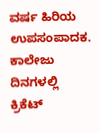ವರ್ಷ ಹಿರಿಯ ಉಪಸಂಪಾದಕ. ಕಾಲೇಜು ದಿನಗಳಲ್ಲಿ ಕ್ರಿಕೆಟ್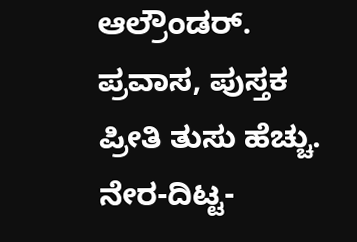ಆಲ್ರೌಂಡರ್. ಪ್ರವಾಸ, ಪುಸ್ತಕ ಪ್ರೀತಿ ತುಸು ಹೆಚ್ಚು. ನೇರ-ದಿಟ್ಟ-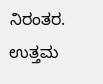ನಿರಂತರ. ಉತ್ತಮ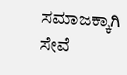ಸಮಾಜಕ್ಕಾಗಿ ಸೇವೆ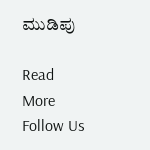ಮುಡಿಪು

Read More
Follow Us